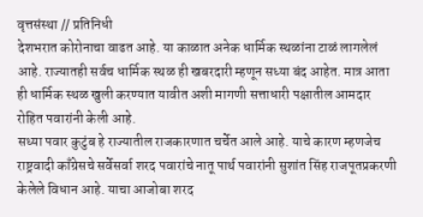वृत्तसंस्था // प्रतिनिधी
देशभरात कोरोनाचा वाढत आहे. या काळात अनेक धार्मिक स्थळांना टाळं लागलेलं आहे. राज्यातही सर्वच धार्मिक स्थळ ही खबरदारी म्हणून सध्या बंद आहेत. मात्र आता ही धार्मिक स्थळ खुली करण्यात यावीत अशी मागणी सत्ताधारी पक्षातील आमदार रोहित पवारांनी केली आहे.
सध्या पवार कुटुंब हे राज्यातील राजकारणात चर्चेत आले आहे. याचे कारण म्हणजेच राष्ट्रवादी काँग्रेसचे सर्वेसर्वा शरद पवारांचे नातू पार्थ पवारांनी सुशांत सिंह राजपूतप्रकरणी केलेले विधान आहे. याचा आजोबा शरद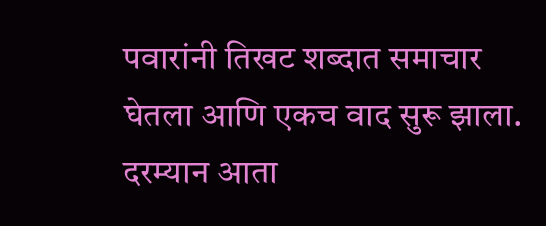पवारांनी तिखट शब्दात समाचार घेतला आणि एकच वाद सुरू झाला. दरम्यान आता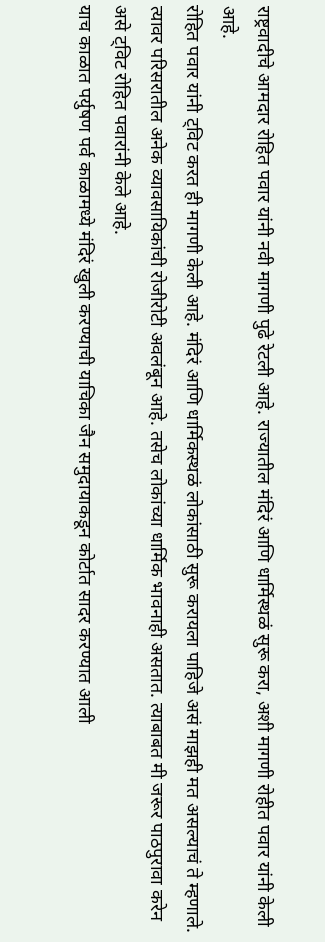राष्ट्रवादीचे आमदार रोहित पवार यांनी नवी मागणी पुढे रेटली आहे. राज्यातील मंदिरं आणि धार्मिस्थळं सुरू करा, अशी मागणी रोहीत पवार यांनी केली आहे.
रोहित पवार यांनी ट्विट करत ही मागणी केली आहे. मंदिरं आणि धार्मिकस्थळं लोकांसाठी सुरू करायला पाहिजे असं माझही मत असल्याचं ते म्हणाले. त्यावर परिसरातील अनेक व्यावसायिकांची रोजीरोटी अवलंबून आहे. तसेच लोकांच्या धार्मिक भावनाही असतात. त्याबाबत मी जरूर पाठपुरावा करेन असे ट्विट रोहित पवारांनी केले आहे.
याच काळात पर्युषण पर्व काळामध्ये मंदिरं खुली करण्याची याचिका जैन समुदायाकडून कोर्टात सादर करण्यात आली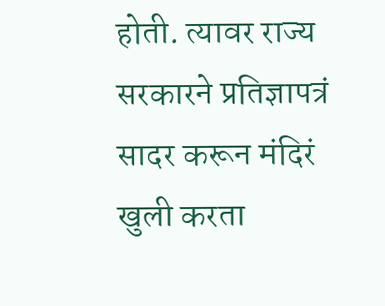होती. त्यावर राज्य सरकारने प्रतिज्ञापत्रं सादर करून मंदिरं खुली करता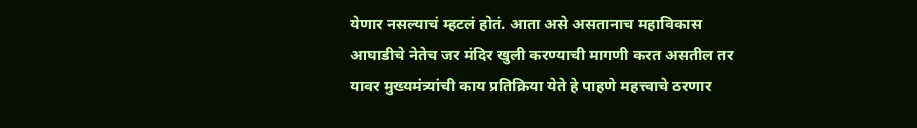येणार नसल्याचं म्हटलं होतं. आता असे असतानाच महाविकास आघाडीचे नेतेच जर मंदिर खुली करण्याची मागणी करत असतील तर यावर मुख्यमंत्र्यांची काय प्रतिक्रिया येते हे पाहणे महत्त्वाचे ठरणार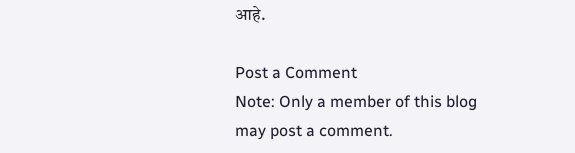आहे.

Post a Comment
Note: Only a member of this blog may post a comment.